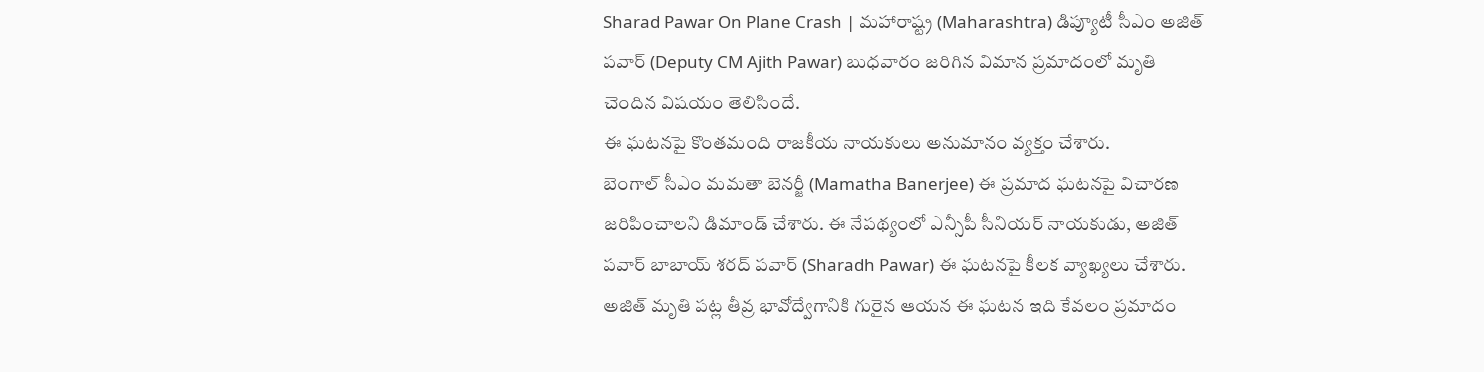Sharad Pawar On Plane Crash | మహారాష్ట్ర (Maharashtra) డిప్యూటీ సీఎం అజిత్ పవార్ (Deputy CM Ajith Pawar) బుధవారం జరిగిన విమాన ప్రమాదంలో మృతి చెందిన విషయం తెలిసిందే.
ఈ ఘటనపై కొంతమంది రాజకీయ నాయకులు అనుమానం వ్యక్తం చేశారు.
బెంగాల్ సీఎం మమతా బెనర్జీ (Mamatha Banerjee) ఈ ప్రమాద ఘటనపై విచారణ జరిపించాలని డిమాండ్ చేశారు. ఈ నేపథ్యంలో ఎన్సీపీ సీనియర్ నాయకుడు, అజిత్ పవార్ బాబాయ్ శరద్ పవార్ (Sharadh Pawar) ఈ ఘటనపై కీలక వ్యాఖ్యలు చేశారు.
అజిత్ మృతి పట్ల తీవ్ర భావోద్వేగానికి గురైన ఆయన ఈ ఘటన ఇది కేవలం ప్రమాదం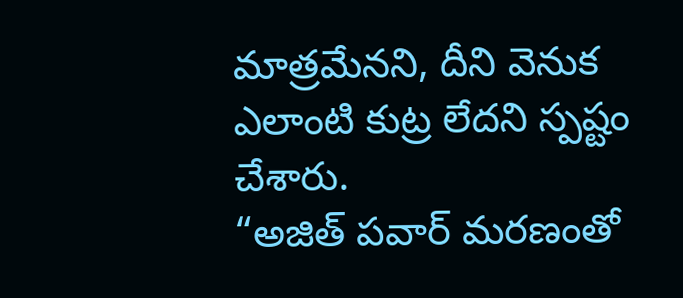మాత్రమేనని, దీని వెనుక ఎలాంటి కుట్ర లేదని స్పష్టం చేశారు.
“అజిత్ పవార్ మరణంతో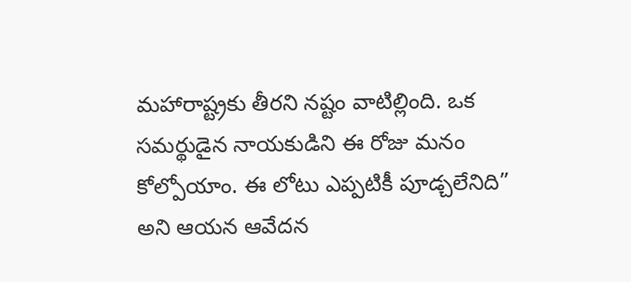మహారాష్ట్రకు తీరని నష్టం వాటిల్లింది. ఒక సమర్థుడైన నాయకుడిని ఈ రోజు మనం కోల్పోయాం. ఈ లోటు ఎప్పటికీ పూడ్చలేనిది” అని ఆయన ఆవేదన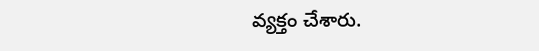వ్యక్తం చేశారు.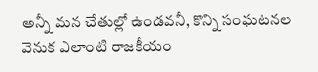అన్నీ మన చేతుల్లో ఉండవనీ, కొన్ని సంఘటనల వెనుక ఎలాంటి రాజకీయం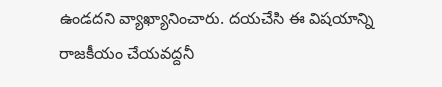ఉండదని వ్యాఖ్యానించారు. దయచేసి ఈ విషయాన్ని రాజకీయం చేయవద్దనీ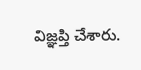విజ్ఞప్తి చేశారు.